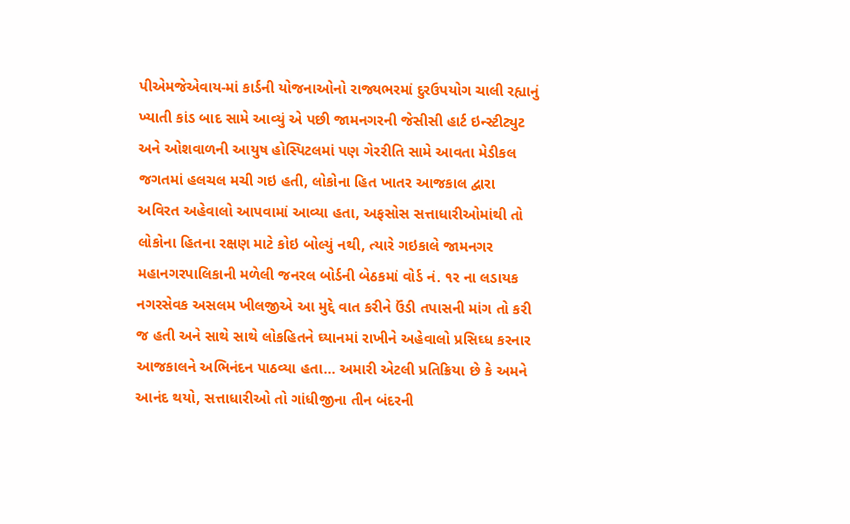પીએમજેએવાય-માં કાર્ડની યોજનાઓનો રાજ્યભરમાં દુરઉપયોગ ચાલી રહ્યાનું ખ્યાતી કાંડ બાદ સામે આવ્યું એ પછી જામનગરની જેસીસી હાર્ટ ઇન્સ્ટીટ્યુટ અને ઓશવાળની આયુષ હોસ્પિટલમાં પણ ગેરરીતિ સામે આવતા મેડીકલ જગતમાં હલચલ મચી ગઇ હતી, લોકોના હિત ખાતર આજકાલ દ્વારા અવિરત અહેવાલો આપવામાં આવ્યા હતા, અફસોસ સત્તાધારીઓમાંથી તો લોકોના હિતના રક્ષણ માટે કોઇ બોલ્યું નથી, ત્યારે ગઇકાલે જામનગર મહાનગરપાલિકાની મળેલી જનરલ બોર્ડની બેઠકમાં વોર્ડ નં. ૧ર ના લડાયક નગરસેવક અસલમ ખીલજીએ આ મુદ્દે વાત કરીને ઉંડી તપાસની માંગ તો કરી જ હતી અને સાથે સાથે લોકહિતને ઘ્યાનમાં રાખીને અહેવાલો પ્રસિઘ્ધ કરનાર આજકાલને અભિનંદન પાઠવ્યા હતા... અમારી એટલી પ્રતિક્રિયા છે કે અમને આનંદ થયો, સત્તાધારીઓ તો ગાંધીજીના તીન બંદરની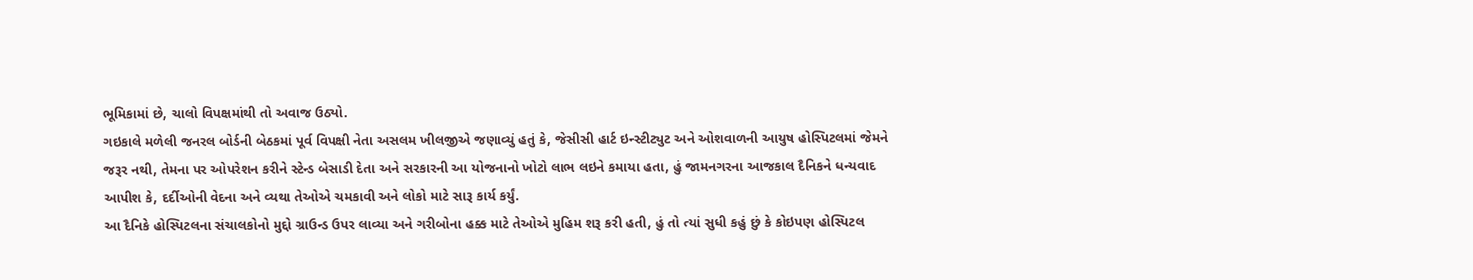ભૂમિકામાં છે, ચાલો વિપક્ષમાંથી તો અવાજ ઉઠ્યો.
ગઇકાલે મળેલી જનરલ બોર્ડની બેઠકમાં પૂર્વ વિપક્ષી નેતા અસલમ ખીલજીએ જણાવ્યું હતું કે, જેસીસી હાર્ટ ઇન્સ્ટીટ્યુટ અને ઓશવાળની આયુષ હોસ્પિટલમાં જેમને જરૂર નથી, તેમના પર ઓપરેશન કરીને સ્ટેન્ડ બેસાડી દેતા અને સરકારની આ યોજનાનો ખોટો લાભ લઇને કમાયા હતા, હું જામનગરના આજકાલ દૈનિકને ધન્યવાદ આપીશ કે, દર્દીઓની વેદના અને વ્યથા તેઓએ ચમકાવી અને લોકો માટે સારૂ કાર્ય કર્યું.
આ દૈનિકે હોસ્પિટલના સંચાલકોનો મુદ્દો ગ્રાઉન્ડ ઉપર લાવ્યા અને ગરીબોના હક્ક માટે તેઓએ મુહિમ શરૂ કરી હતી, હું તો ત્યાં સુધી કહું છું કે કોઇપણ હોસ્પિટલ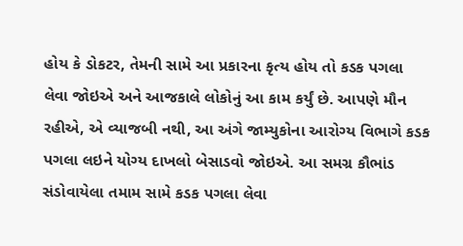હોય કે ડોકટર, તેમની સામે આ પ્રકારના કૃત્ય હોય તો કડક પગલા લેવા જોઇએ અને આજકાલે લોકોનું આ કામ કર્યું છે. આપણે મૌન રહીએ, એ વ્યાજબી નથી, આ અંગે જામ્યુકોના આરોગ્ય વિભાગે કડક પગલા લઇને યોગ્ય દાખલો બેસાડવો જોઇએ. આ સમગ્ર કૌભાંડ સંડોવાયેલા તમામ સામે કડક પગલા લેવા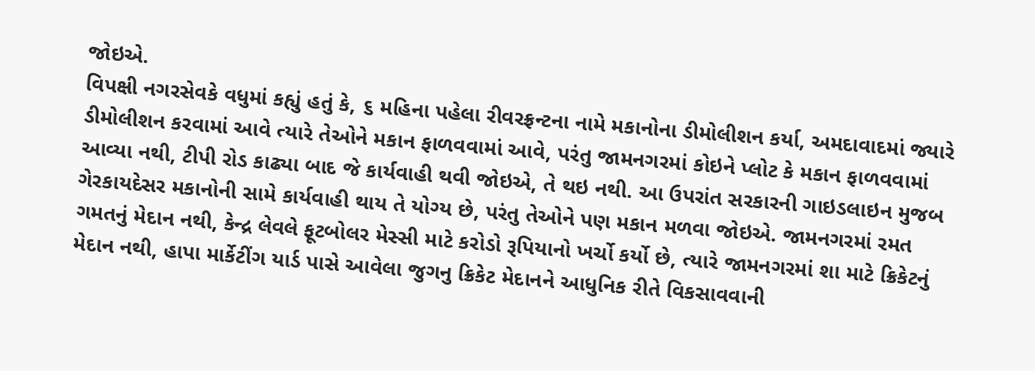જોઇએ.
વિપક્ષી નગરસેવકે વધુમાં કહ્યું હતું કે, ૬ મહિના પહેલા રીવરફ્રન્ટના નામે મકાનોના ડીમોલીશન કર્યા, અમદાવાદમાં જ્યારે ડીમોલીશન કરવામાં આવે ત્યારે તેઓને મકાન ફાળવવામાં આવે, પરંતુ જામનગરમાં કોઇને પ્લોટ કે મકાન ફાળવવામાં આવ્યા નથી, ટીપી રોડ કાઢ્યા બાદ જે કાર્યવાહી થવી જોઇએ, તે થઇ નથી. આ ઉપરાંત સરકારની ગાઇડલાઇન મુજબ ગેરકાયદેસર મકાનોની સામે કાર્યવાહી થાય તે યોગ્ય છે, પરંતુ તેઓને પણ મકાન મળવા જોઇએ. જામનગરમાં રમત ગમતનું મેદાન નથી, કેન્દ્ર લેવલે ફૂટબોલર મેસ્સી માટે કરોડો રૂપિયાનો ખર્ચો કર્યો છે, ત્યારે જામનગરમાં શા માટે ક્રિકેટનું મેદાન નથી, હાપા માર્કેટીંગ યાર્ડ પાસે આવેલા જુગનુ ક્રિકેટ મેદાનને આધુનિક રીતે વિકસાવવાની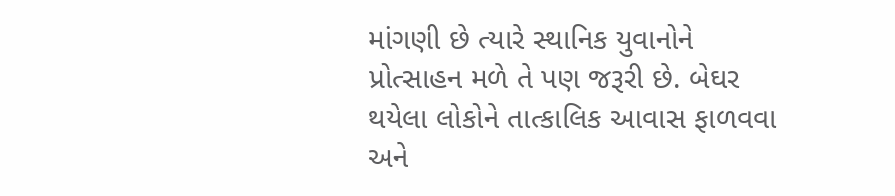માંગણી છે ત્યારે સ્થાનિક યુવાનોને પ્રોત્સાહન મળે તે પણ જરૂરી છે. બેઘર થયેલા લોકોને તાત્કાલિક આવાસ ફાળવવા અને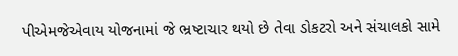પીએમજેએવાય યોજનામાં જે ભ્રષ્ટાચાર થયો છે તેવા ડોકટરો અને સંચાલકો સામે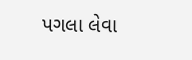પગલા લેવા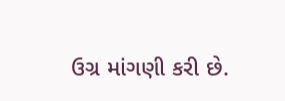ઉગ્ર માંગણી કરી છે.